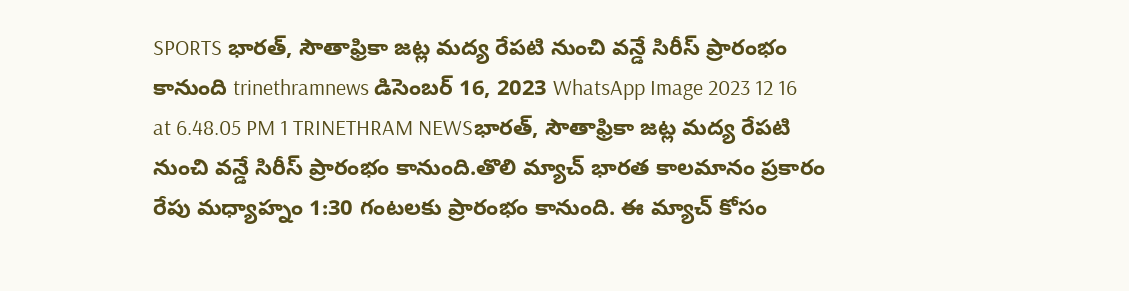SPORTS భారత్, సౌతాఫ్రికా జట్ల మద్య రేపటి నుంచి వన్డే సిరీస్ ప్రారంభం కానుంది trinethramnews డిసెంబర్ 16, 2023 WhatsApp Image 2023 12 16 at 6.48.05 PM 1 TRINETHRAM NEWSభారత్, సౌతాఫ్రికా జట్ల మద్య రేపటి నుంచి వన్డే సిరీస్ ప్రారంభం కానుంది.తొలి మ్యాచ్ భారత కాలమానం ప్రకారం రేపు మధ్యాహ్నం 1:30 గంటలకు ప్రారంభం కానుంది. ఈ మ్యాచ్ కోసం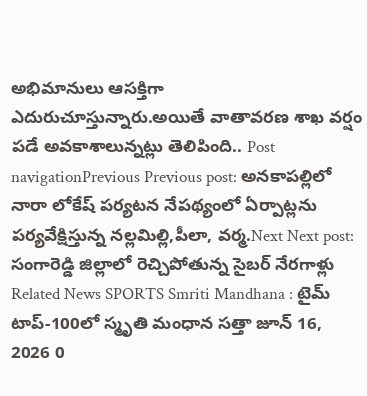అభిమానులు ఆసక్తిగా ఎదురుచూస్తున్నారు.అయితే వాతావరణ శాఖ వర్షం పడే అవకాశాలున్నట్లు తెలిపింది.. Post navigationPrevious Previous post: అనకాపల్లిలో నారా లోకేష్ పర్యటన నేపథ్యంలో ఏర్పాట్లను పర్యవేక్షిస్తున్న నల్లమిల్లి,పీలా, వర్మ.Next Next post: సంగారెడ్డి జిల్లాలో రెచ్చిపోతున్న సైబర్ నేరగాళ్లు Related News SPORTS Smriti Mandhana : టైమ్ టాప్-100లో స్మృతి మంధాన సత్తా జూన్ 16, 2026 0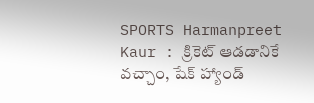SPORTS Harmanpreet Kaur : క్రికెట్ ఆడడానికే వచ్చాం, షేక్ హ్యాండ్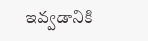ఇవ్వడానికి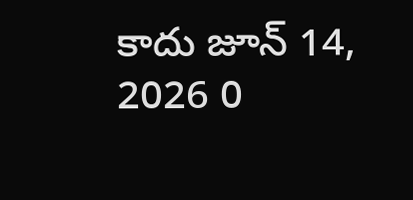కాదు జూన్ 14, 2026 0